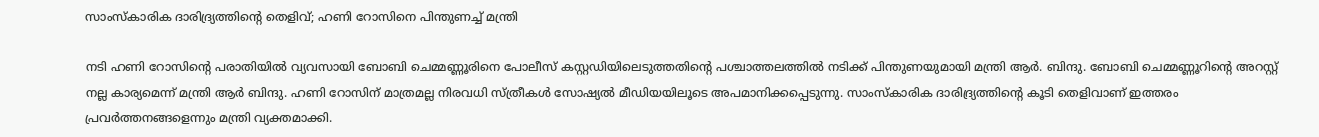സാംസ്‌കാരിക ദാരിദ്ര്യത്തിന്റെ തെളിവ്; ഹണി റോസിനെ പിന്തുണച്ച് മന്ത്രി

നടി ഹണി റോസിന്റെ പരാതിയില്‍ വ്യവസായി ബോബി ചെമ്മണ്ണൂരിനെ പോലീസ് കസ്റ്റഡിയിലെടുത്തതിന്റെ പശ്ചാത്തലത്തില്‍ നടിക്ക് പിന്തുണയുമായി മന്ത്രി ആര്‍. ബിന്ദു. ബോബി ചെമ്മണ്ണൂറിന്റെ അറസ്റ്റ് നല്ല കാര്യമെന്ന് മന്ത്രി ആര്‍ ബിന്ദു. ഹണി റോസിന് മാത്രമല്ല നിരവധി സ്ത്രീകള്‍ സോഷ്യല്‍ മീഡിയയിലൂടെ അപമാനിക്കപ്പെടുന്നു. സാംസ്‌കാരിക ദാരിദ്ര്യത്തിന്റെ കൂടി തെളിവാണ് ഇത്തരം പ്രവര്‍ത്തനങ്ങളെന്നും മന്ത്രി വ്യക്തമാക്കി.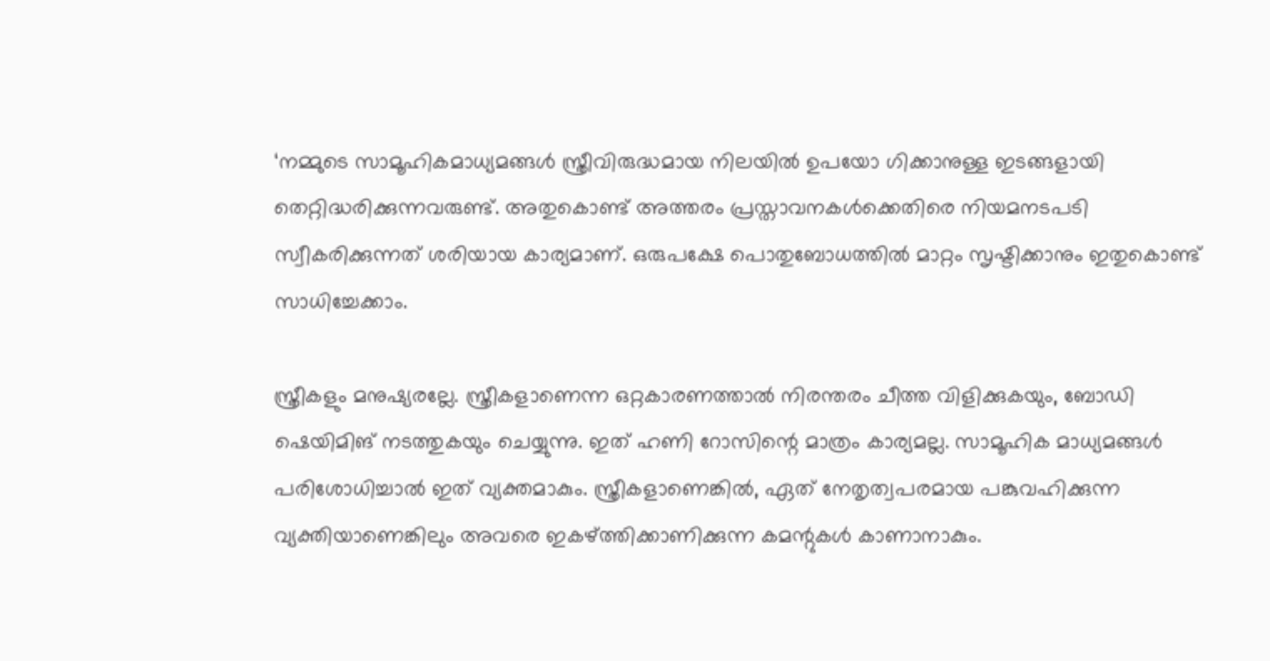‘നമ്മുടെ സാമൂഹികമാധ്യമങ്ങള്‍ സ്ത്രീവിരുദ്ധമായ നിലയില്‍ ഉപയോ ഗിക്കാനുള്ള ഇടങ്ങളായി തെറ്റിദ്ധരിക്കുന്നവരുണ്ട്. അതുകൊണ്ട് അത്തരം പ്രസ്താവനകള്‍ക്കെതിരെ നിയമനടപടി സ്വീകരിക്കുന്നത് ശരിയായ കാര്യമാണ്. ഒരുപക്ഷേ പൊതുബോധത്തില്‍ മാറ്റം സൃഷ്ടിക്കാനും ഇതുകൊണ്ട് സാധിച്ചേക്കാം.

സ്ത്രീകളും മനുഷ്യരല്ലേ. സ്ത്രീകളാണെന്ന ഒറ്റകാരണത്താല്‍ നിരന്തരം ചീത്ത വിളിക്കുകയും, ബോഡി ഷെയിമിങ് നടത്തുകയും ചെയ്യുന്നു. ഇത് ഹണി റോസിന്റെ മാത്രം കാര്യമല്ല. സാമൂഹിക മാധ്യമങ്ങള്‍ പരിശോധിച്ചാല്‍ ഇത് വ്യക്തമാകും. സ്ത്രീകളാണെങ്കില്‍, ഏത് നേതൃത്വപരമായ പങ്കുവഹിക്കുന്ന വ്യക്തിയാണെങ്കിലും അവരെ ഇകഴ്ത്തിക്കാണിക്കുന്ന കമന്റുകള്‍ കാണാനാകും.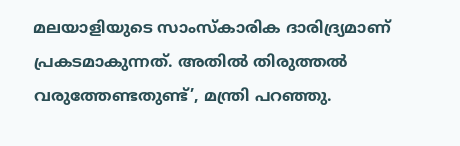മലയാളിയുടെ സാംസ്‌കാരിക ദാരിദ്ര്യമാണ് പ്രകടമാകുന്നത്. അതില്‍ തിരുത്തല്‍ വരുത്തേണ്ടതുണ്ട്’, മന്ത്രി പറഞ്ഞു.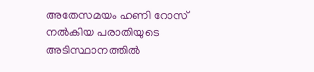അതേസമയം ഹണി റോസ് നല്‍കിയ പരാതിയുടെ അടിസ്ഥാനത്തില്‍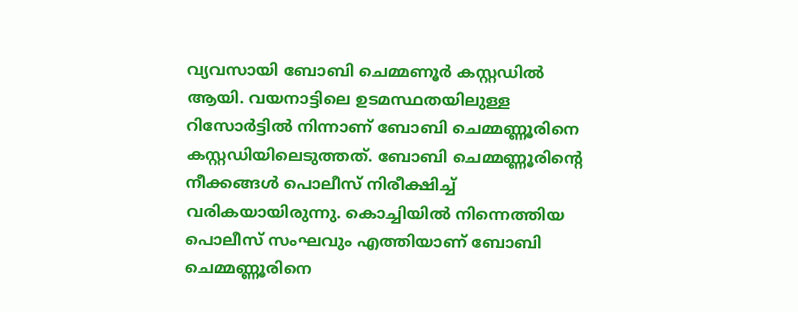വ്യവസായി ബോബി ചെമ്മണൂര്‍ കസ്റ്റഡില്‍ ആയി. വയനാട്ടിലെ ഉടമസ്ഥതയിലുള്ള റിസോര്‍ട്ടില്‍ നിന്നാണ് ബോബി ചെമ്മണ്ണൂരിനെ കസ്റ്റഡിയിലെടുത്തത്. ബോബി ചെമ്മണ്ണൂരിന്റെ നീക്കങ്ങള്‍ പൊലീസ് നിരീക്ഷിച്ച് വരികയായിരുന്നു. കൊച്ചിയില്‍ നിന്നെത്തിയ പൊലീസ് സംഘവും എത്തിയാണ് ബോബി ചെമ്മണ്ണൂരിനെ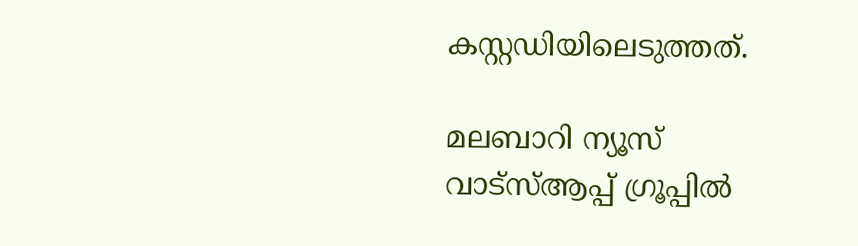കസ്റ്റഡിയിലെടുത്തത്.

മലബാറി ന്യൂസ് വാട്‌സ്ആപ്പ് ഗ്രൂപ്പില്‍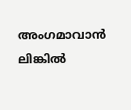അംഗമാവാന്‍ ലിങ്കില്‍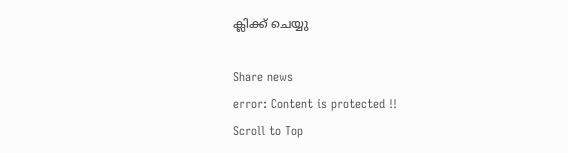ക്ലിക്ക് ചെയ്യു

Share news
error: Content is protected !!
Scroll to Top